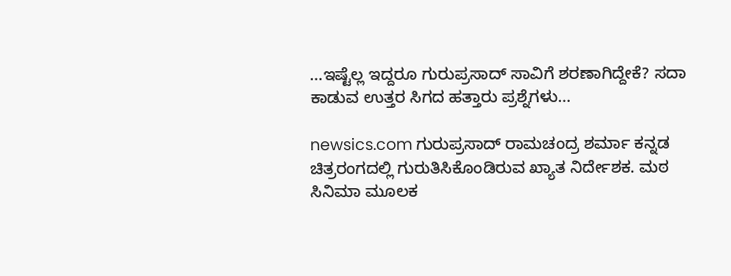…ಇಷ್ಟೆಲ್ಲ ಇದ್ದರೂ ಗುರುಪ್ರಸಾದ್ ಸಾವಿಗೆ ಶರಣಾಗಿದ್ದೇಕೆ? ಸದಾ ಕಾಡುವ ಉತ್ತರ ಸಿಗದ ಹತ್ತಾರು ಪ್ರಶ್ನೆಗಳು…

newsics.com ಗುರುಪ್ರಸಾದ್ ರಾಮಚಂದ್ರ ಶರ್ಮಾ ಕನ್ನಡ ಚಿತ್ರರಂಗದಲ್ಲಿ ಗುರುತಿಸಿಕೊಂಡಿರುವ ಖ್ಯಾತ ನಿರ್ದೇಶಕ. ಮಠ ಸಿನಿಮಾ ಮೂಲಕ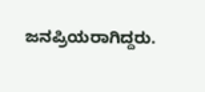ಜನಪ್ರಿಯರಾಗಿದ್ದರು.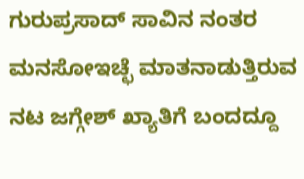ಗುರುಪ್ರಸಾದ್ ಸಾವಿನ ನಂತರ ಮನಸೋಇಚ್ಛೆ ಮಾತನಾಡುತ್ತಿರುವ ನಟ ಜಗ್ಗೇಶ್ ಖ್ಯಾತಿಗೆ ಬಂದದ್ದೂ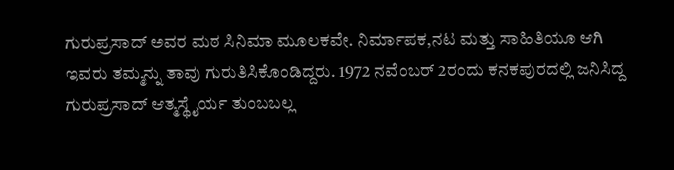ಗುರುಪ್ರಸಾದ್ ಅವರ ಮಠ ಸಿನಿಮಾ ಮೂಲಕವೇ. ನಿರ್ಮಾಪಕ,ನಟ ಮತ್ತು ಸಾಹಿತಿಯೂ ಆಗಿ ಇವರು ತಮ್ಮನ್ನು ತಾವು ಗುರುತಿಸಿಕೊಂಡಿದ್ದರು. 1972 ನವೆಂಬರ್ 2ರಂದು ಕನಕಪುರದಲ್ಲಿ ಜನಿಸಿದ್ದ ಗುರುಪ್ರಸಾದ್ ಆತ್ಮಸ್ಥೈರ್ಯ ತುಂಬಬಲ್ಲ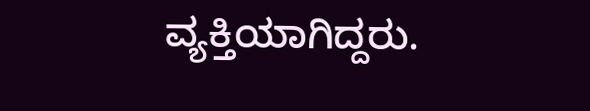ವ್ಯಕ್ತಿಯಾಗಿದ್ದರು.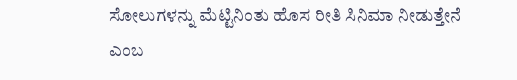ಸೋಲುಗಳನ್ನು ಮೆಟ್ಟಿನಿಂತು ಹೊಸ ರೀತಿ ಸಿನಿಮಾ ನೀಡುತ್ತೇನೆ ಎಂಬ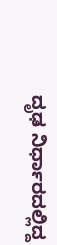ದೃಢ ನಿರ್ಧಾರದಲ್ಲಿದ್ದ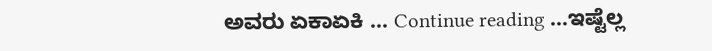ಅವರು ಏಕಾಏಕಿ … Continue reading …ಇಷ್ಟೆಲ್ಲ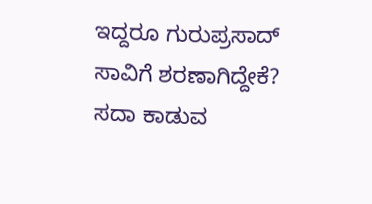ಇದ್ದರೂ ಗುರುಪ್ರಸಾದ್ ಸಾವಿಗೆ ಶರಣಾಗಿದ್ದೇಕೆ? ಸದಾ ಕಾಡುವ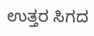ಉತ್ತರ ಸಿಗದ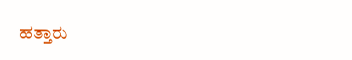ಹತ್ತಾರು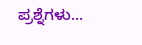ಪ್ರಶ್ನೆಗಳು…